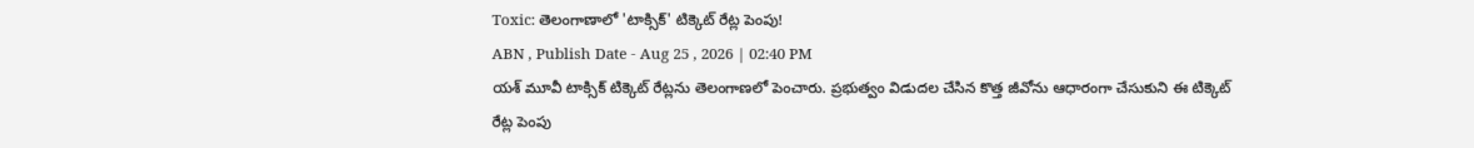Toxic: తెలంగాణాలో 'టాక్సిక్' టిక్కెట్ రేట్ల పెంపు!
ABN , Publish Date - Aug 25 , 2026 | 02:40 PM
యశ్ మూవీ టాక్సిక్ టిక్కెట్ రేట్లను తెలంగాణలో పెంచారు. ప్రభుత్వం విడుదల చేసిన కొత్త జీవోను ఆధారంగా చేసుకుని ఈ టిక్కెట్ రేట్ల పెంపు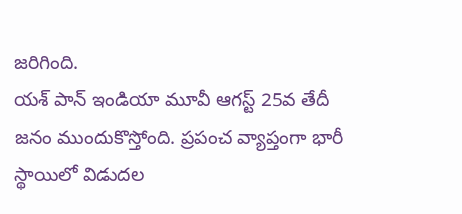జరిగింది.
యశ్ పాన్ ఇండియా మూవీ ఆగస్ట్ 25వ తేదీ జనం ముందుకొస్తోంది. ప్రపంచ వ్యాప్తంగా భారీ స్థాయిలో విడుదల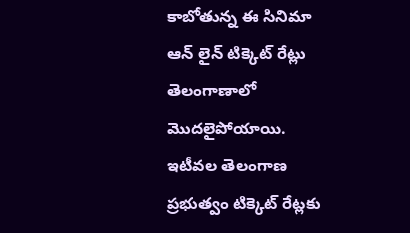కాబోతున్న ఈ సినిమా ఆన్ లైన్ టిక్కెట్ రేట్లు తెలంగాణాలో మొదలైపోయాయి. ఇటీవల తెలంగాణ ప్రభుత్వం టిక్కెట్ రేట్లకు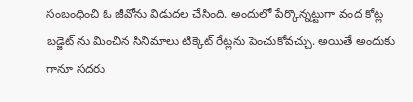సంబంధించి ఓ జీవోను విడుదల చేసింది. అందులో పేర్కొన్నట్టుగా వంద కోట్ల బడ్జెట్ ను మించిన సినిమాలు టిక్కెట్ రేట్లను పెంచుకోవచ్చు. అయితే అందుకు గానూ సదరు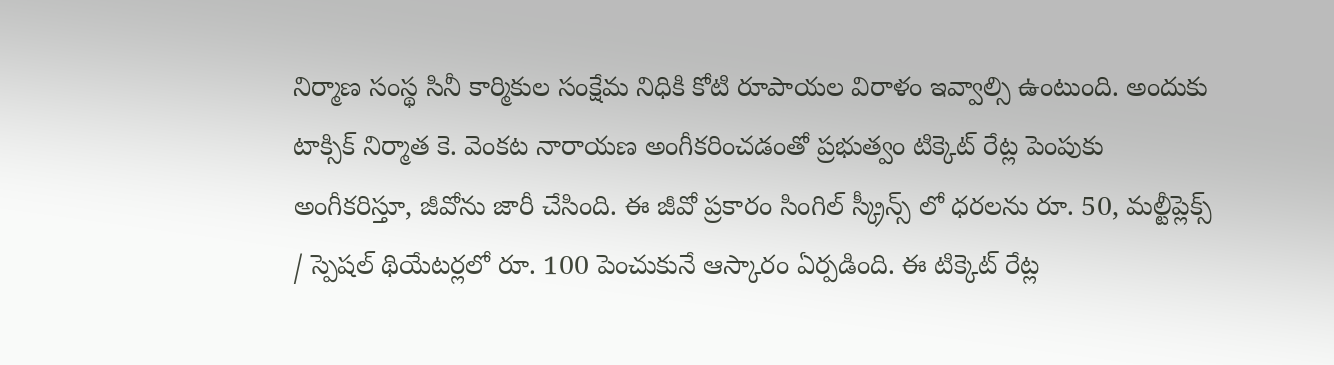నిర్మాణ సంస్థ సినీ కార్మికుల సంక్షేమ నిధికి కోటి రూపాయల విరాళం ఇవ్వాల్సి ఉంటుంది. అందుకు టాక్సిక్ నిర్మాత కె. వెంకట నారాయణ అంగీకరించడంతో ప్రభుత్వం టిక్కెట్ రేట్ల పెంపుకు అంగీకరిస్తూ, జీవోను జారీ చేసింది. ఈ జీవో ప్రకారం సింగిల్ స్క్రీన్స్ లో ధరలను రూ. 50, మల్టీప్లెక్స్ / స్పెషల్ థియేటర్లలో రూ. 100 పెంచుకునే ఆస్కారం ఏర్పడింది. ఈ టిక్కెట్ రేట్ల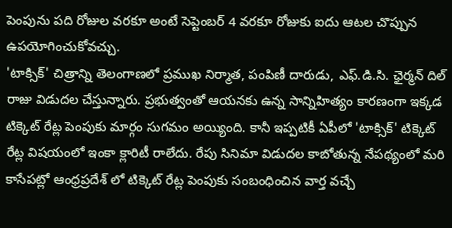పెంపును పది రోజుల వరకూ అంటే సెప్టెంబర్ 4 వరకూ రోజుకు ఐదు ఆటల చొప్పున ఉపయోగించుకోవచ్చు.
'టాక్సిక్' చిత్రాన్ని తెలంగాణలో ప్రముఖ నిర్మాత, పంపిణీ దారుడు, ఎఫ్.డి.సి. ఛైర్మన్ దిల్ రాజు విడుదల చేస్తున్నారు. ప్రభుత్వంతో ఆయనకు ఉన్న సాన్నిహిత్యం కారణంగా ఇక్కడ టిక్కెట్ రేట్ల పెంపుకు మార్గం సుగమం అయ్యింది. కానీ ఇప్పటికీ ఏపీలో 'టాక్సిక్' టిక్కెట్ రేట్ల విషయంలో ఇంకా క్లారిటీ రాలేదు. రేపు సినిమా విడుదల కాబోతున్న నేపథ్యంలో మరి కాసేపట్లో ఆంధ్రప్రదేశ్ లో టిక్కెట్ రేట్ల పెంపుకు సంబంధించిన వార్త వచ్చే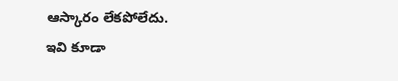ఆస్కారం లేకపోలేదు.
ఇవి కూడా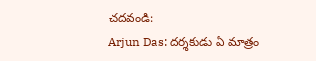చదవండి:
Arjun Das: దర్శకుడు ఏ మాత్రం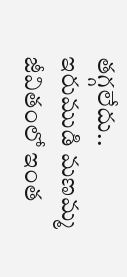తగ్గలేదు..
ఇరుముడి మణమ్మ జీవితంలో ఇంత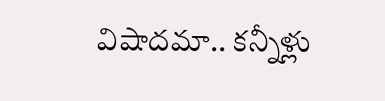విషాదమా.. కన్నీళ్లు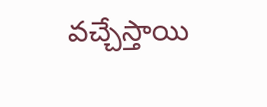వచ్చేస్తాయి